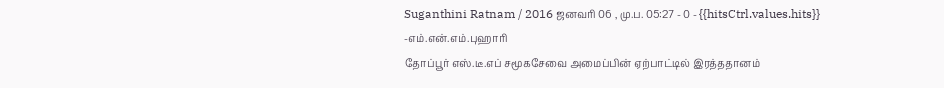Suganthini Ratnam / 2016 ஜனவரி 06 , மு.ப. 05:27 - 0 - {{hitsCtrl.values.hits}}
-எம்.என்.எம்.புஹாரி
தோப்பூர் எஸ்.டீ.எப் சமூகசேவை அமைப்பின் ஏற்பாட்டில் இரத்ததானம்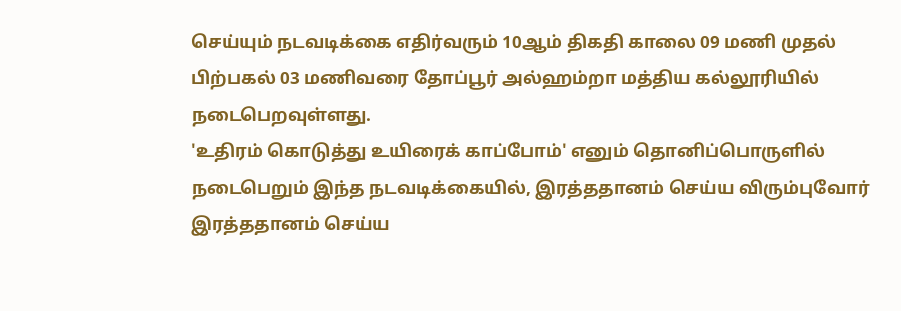செய்யும் நடவடிக்கை எதிர்வரும் 10ஆம் திகதி காலை 09 மணி முதல் பிற்பகல் 03 மணிவரை தோப்பூர் அல்ஹம்றா மத்திய கல்லூரியில் நடைபெறவுள்ளது.
'உதிரம் கொடுத்து உயிரைக் காப்போம்' எனும் தொனிப்பொருளில் நடைபெறும் இந்த நடவடிக்கையில், இரத்ததானம் செய்ய விரும்புவோர் இரத்ததானம் செய்ய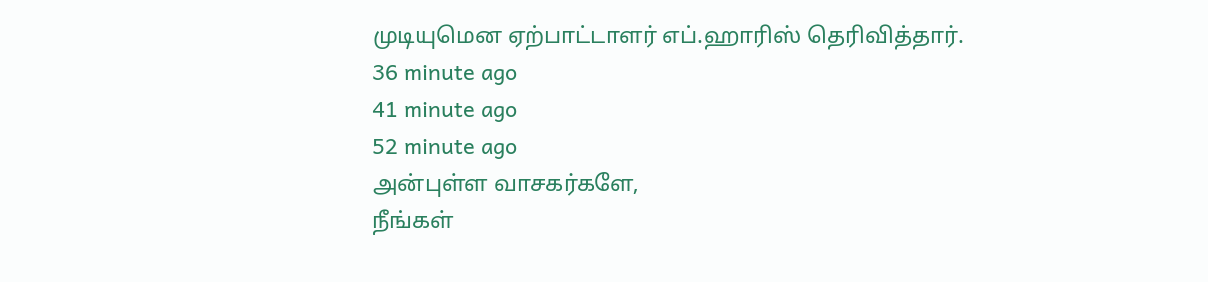முடியுமென ஏற்பாட்டாளர் எப்.ஹாரிஸ் தெரிவித்தார்.
36 minute ago
41 minute ago
52 minute ago
அன்புள்ள வாசகர்களே,
நீங்கள்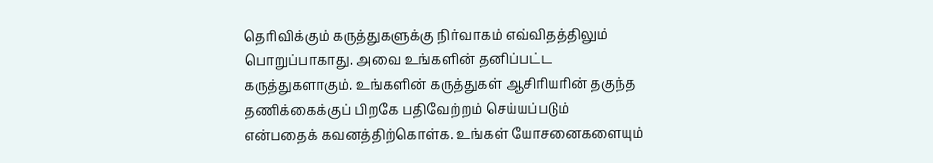தெரிவிக்கும் கருத்துகளுக்கு நிர்வாகம் எவ்விதத்திலும் பொறுப்பாகாது. அவை உங்களின் தனிப்பட்ட கருத்துகளாகும். உங்களின் கருத்துகள் ஆசிரியரின் தகுந்த தணிக்கைக்குப் பிறகே பதிவேற்றம் செய்யப்படும் என்பதைக் கவனத்திற்கொள்க. உங்கள் யோசனைகளையும்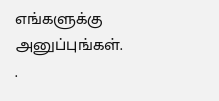எங்களுக்கு அனுப்புங்கள். .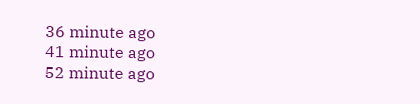36 minute ago
41 minute ago
52 minute ago